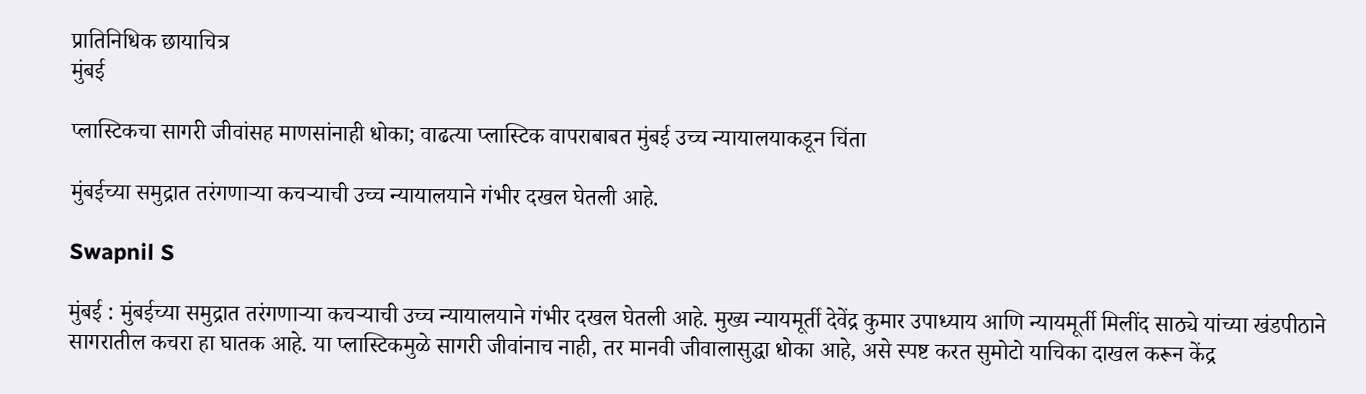प्रातिनिधिक छायाचित्र
मुंबई

प्लास्टिकचा सागरी जीवांसह माणसांनाही धोका; वाढत्या प्लास्टिक वापराबाबत मुंबई उच्च न्यायालयाकडून चिंता

मुंबईच्या समुद्रात तरंगणाऱ्या कचर्‍याची उच्च न्यायालयाने गंभीर दखल घेतली आहे.

Swapnil S

मुंबई : मुंबईच्या समुद्रात तरंगणाऱ्या कचर्‍याची उच्च न्यायालयाने गंभीर दखल घेतली आहे. मुख्य न्यायमूर्ती देवेंद्र कुमार उपाध्याय आणि न्यायमूर्ती मिलींद साठ्ये यांच्या खंडपीठाने सागरातील कचरा हा घातक आहे. या प्लास्टिकमुळे सागरी जीवांनाच नाही, तर मानवी जीवालासुद्धा धोका आहे, असे स्पष्ट करत सुमोटो याचिका दाखल करून केंद्र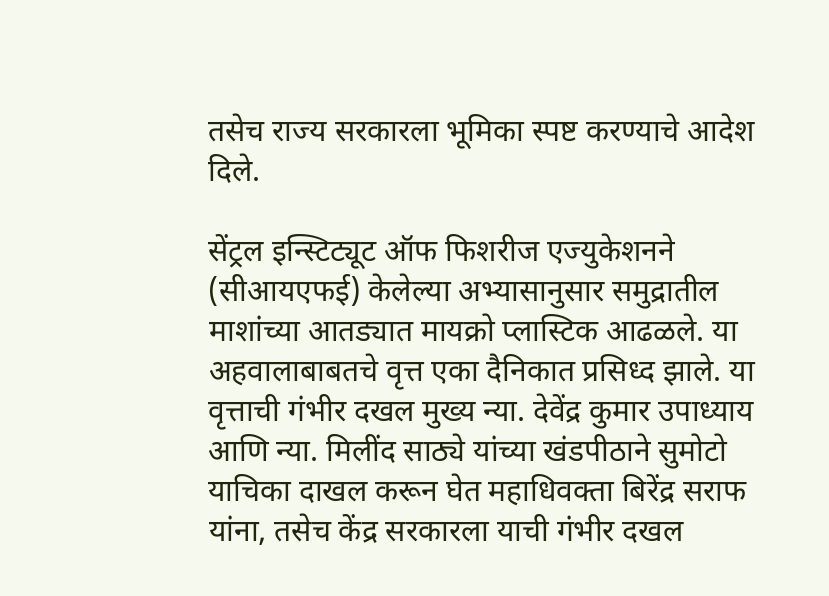तसेच राज्य सरकारला भूमिका स्पष्ट करण्याचे आदेश दिले.

सेंट्रल इन्स्टिट्यूट ऑफ फिशरीज एज्युकेशनने (सीआयएफई) केलेल्या अभ्यासानुसार समुद्रातील माशांच्या आतड्यात मायक्रो प्लास्टिक आढळले. या अहवालाबाबतचे वृत्त एका दैनिकात प्रसिध्द झाले. या वृत्ताची गंभीर दखल मुख्य न्या. देवेंद्र कुमार उपाध्याय आणि न्या. मिलींद साठ्ये यांच्या खंडपीठाने सुमोटो याचिका दाखल करून घेत महाधिवक्ता बिरेंद्र सराफ यांना, तसेच केंद्र सरकारला याची गंभीर दखल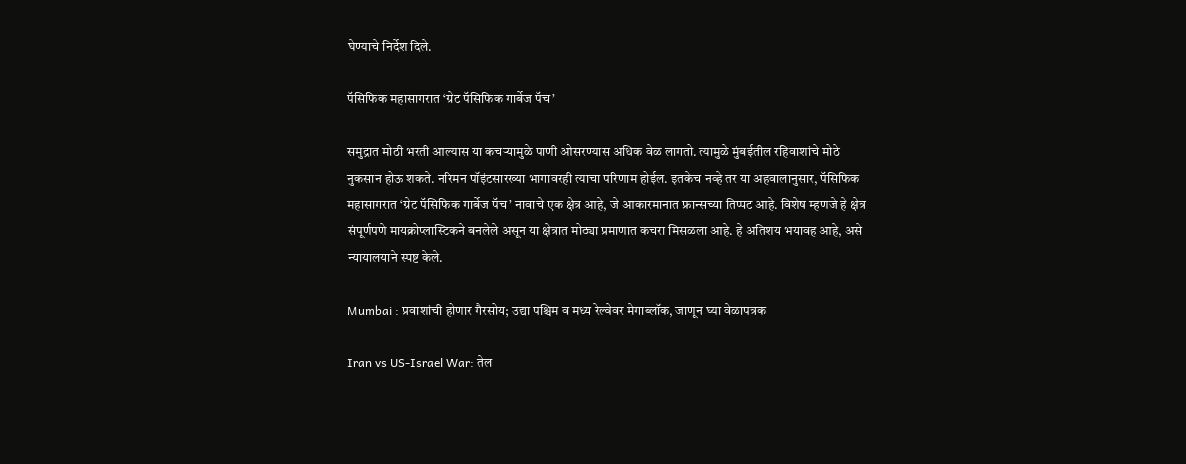घेण्याचे निर्देश दिले.

पॅसिफिक महासागरात ‘ग्रेट पॅसिफिक गार्बेज पॅच’

समुद्रात मोठी भरती आल्यास या कचर्‍यामुळे पाणी ओसरण्यास अधिक वेळ लागतो. त्यामुळे मुंबईतील रहिवाशांचे मोठे नुकसान होऊ शकते. नरिमन पॉइंटसारख्या भागावरही त्याचा परिणाम होईल. इतकेच नव्हे तर या अहवालानुसार, पॅसिफिक महासागरात ‘ग्रेट पॅसिफिक गार्बेज पॅच’ नावाचे एक क्षेत्र आहे, जे आकारमानात फ्रान्सच्या तिप्पट आहे. विशेष म्हणजे हे क्षेत्र संपूर्णपणे मायक्रोप्लास्टिकने बनलेले असून या क्षेत्रात मोठ्या प्रमाणात कचरा मिसळला आहे. हे अतिशय भयावह आहे, असे न्यायालयाने स्पष्ट केले.

Mumbai : प्रवाशांची होणार गैरसोय; उद्या पश्चिम व मध्य रेल्वेवर मेगाब्लॉक, जाणून घ्या वेळापत्रक

Iran vs US-Israel War: तेल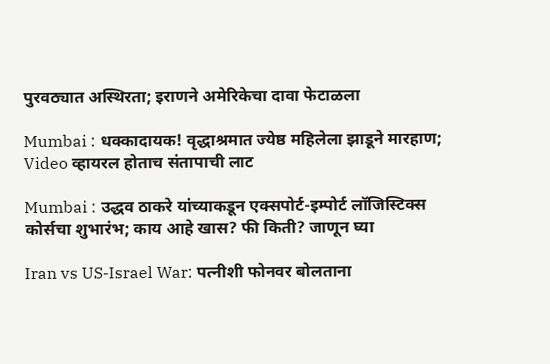पुरवठ्यात अस्थिरता; इराणने अमेरिकेचा दावा फेटाळला

Mumbai : धक्कादायक! वृद्धाश्रमात ज्येष्ठ महिलेला झाडूने मारहाण; Video व्हायरल होताच संतापाची लाट

Mumbai : उद्धव ठाकरे यांच्याकडून एक्सपोर्ट-इम्पोर्ट लॉजिस्टिक्स कोर्सचा शुभारंभ; काय आहे खास? फी किती? जाणून घ्या

Iran vs US-Israel War: पत्नीशी फोनवर बोलताना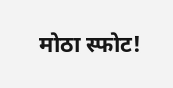मोठा स्फोट!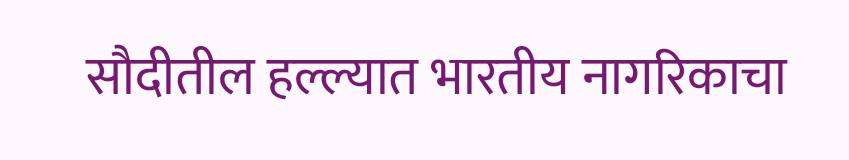सौदीतील हल्ल्यात भारतीय नागरिकाचा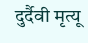दुर्दैवी मृत्यू